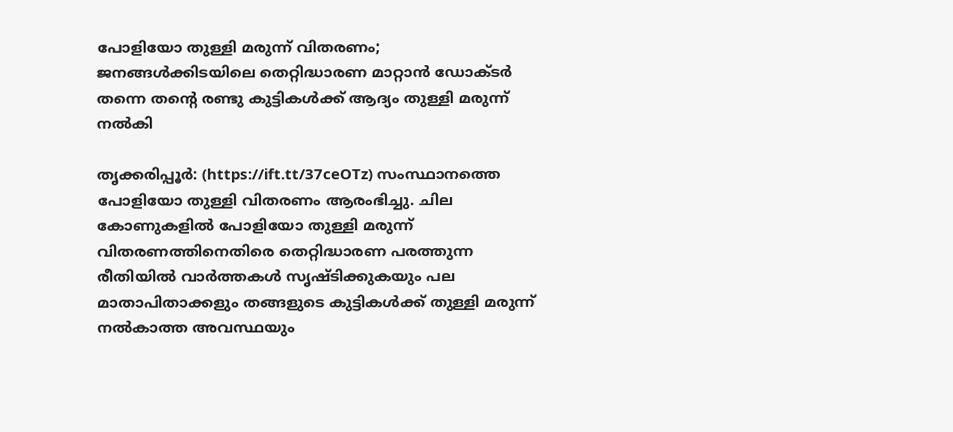പോളിയോ തുള്ളി മരുന്ന് വിതരണം; ജനങ്ങള്‍ക്കിടയിലെ തെറ്റിദ്ധാരണ മാറ്റാന്‍ ഡോക്ടര്‍ തന്നെ തന്റെ രണ്ടു കുട്ടികള്‍ക്ക് ആദ്യം തുള്ളി മരുന്ന് നല്‍കി

തൃക്കരിപ്പൂര്‍: (https://ift.tt/37ceOTz) സംസ്ഥാനത്തെ പോളിയോ തുള്ളി വിതരണം ആരംഭിച്ചു. ചില കോണുകളില്‍ പോളിയോ തുള്ളി മരുന്ന് വിതരണത്തിനെതിരെ തെറ്റിദ്ധാരണ പരത്തുന്ന രീതിയില്‍ വാര്‍ത്തകള്‍ സൃഷ്ടിക്കുകയും പല മാതാപിതാക്കളും തങ്ങളുടെ കുട്ടികള്‍ക്ക് തുള്ളി മരുന്ന് നല്‍കാത്ത അവസ്ഥയും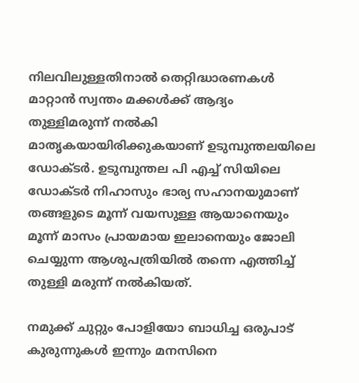നിലവിലുള്ളതിനാല്‍ തെറ്റിദ്ധാരണകള്‍ മാറ്റാന്‍ സ്വന്തം മക്കള്‍ക്ക് ആദ്യം തുള്ളിമരുന്ന് നല്‍കി മാതൃകയായിരിക്കുകയാണ് ഉടുമ്പുന്തലയിലെ ഡോക്ടര്‍. ഉടുമ്പുന്തല പി എച്ച് സിയിലെ ഡോക്ടര്‍ നിഹാസും ഭാര്യ സഹാനയുമാണ് തങ്ങളുടെ മൂന്ന് വയസുള്ള ആയാനെയും മൂന്ന് മാസം പ്രായമായ ഇലാനെയും ജോലി ചെയ്യുന്ന ആശുപത്രിയില്‍ തന്നെ എത്തിച്ച് തുള്ളി മരുന്ന് നല്‍കിയത്.

നമുക്ക് ചുറ്റും പോളിയോ ബാധിച്ച ഒരുപാട് കുരുന്നുകള്‍ ഇന്നും മനസിനെ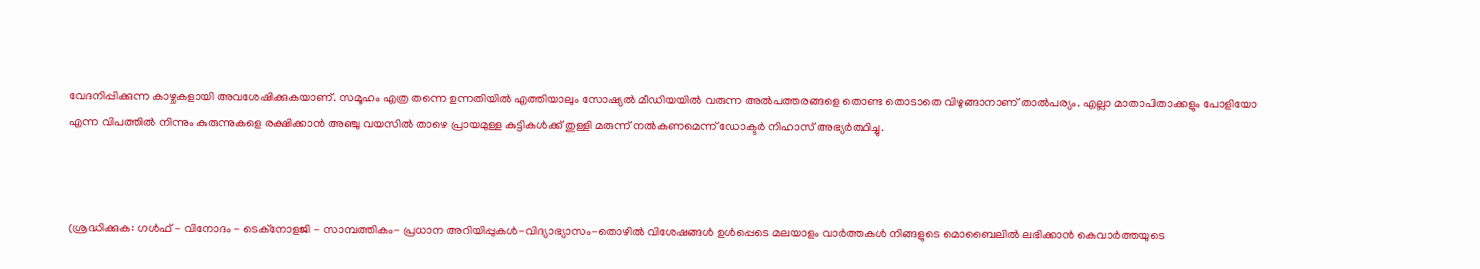വേദനിപ്പിക്കുന്ന കാഴ്ചകളായി അവശേഷിക്കുകയാണ്. സമൂഹം എത്ര തന്നെ ഉന്നതിയില്‍ എത്തിയാലും സോഷ്യല്‍ മീഡിയയില്‍ വരുന്ന അല്‍പത്തരങ്ങളെ തൊണ്ട തൊടാതെ വിഴുങ്ങാനാണ് താല്‍പര്യം. എല്ലാ മാതാപിതാക്കളും പോളിയോ എന്ന വിപത്തില്‍ നിന്നും കുരുന്നുകളെ രക്ഷിക്കാന്‍ അഞ്ചു വയസില്‍ താഴെ പ്രായമുള്ള കുട്ടികള്‍ക്ക് തുള്ളി മരുന്ന് നല്‍കണമെന്ന് ഡോക്ടര്‍ നിഹാസ് അഭ്യര്‍ത്ഥിച്ചു.



(ശ്രദ്ധിക്കുക: ഗൾഫ് - വിനോദം - ടെക്നോളജി - സാമ്പത്തികം- പ്രധാന അറിയിപ്പുകൾ-വിദ്യാഭ്യാസം-തൊഴിൽ വിശേഷങ്ങൾ ഉൾപ്പെടെ മലയാളം വാർത്തകൾ നിങ്ങളുടെ മൊബൈലിൽ ലഭിക്കാൻ കെവാർത്തയുടെ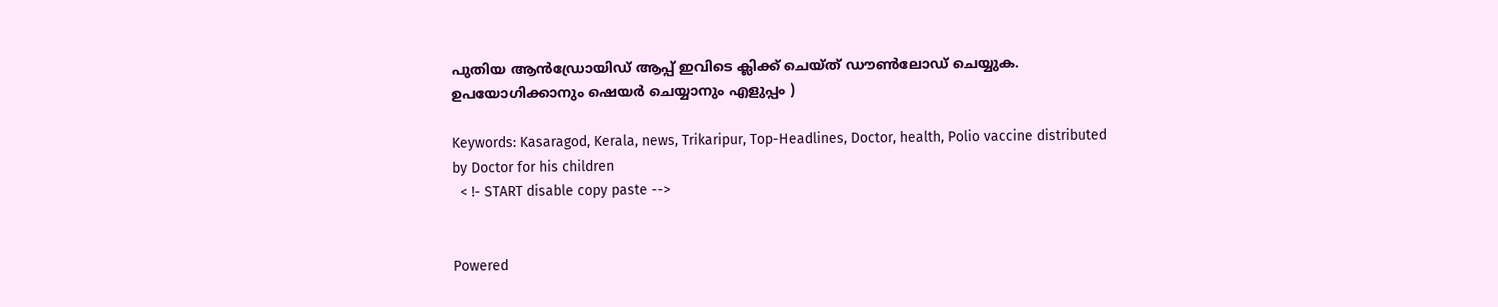പുതിയ ആൻഡ്രോയിഡ് ആപ്പ് ഇവിടെ ക്ലിക്ക് ചെയ്ത് ഡൗൺലോഡ് ചെയ്യുക. ഉപയോഗിക്കാനും ഷെയർ ചെയ്യാനും എളുപ്പം )

Keywords: Kasaragod, Kerala, news, Trikaripur, Top-Headlines, Doctor, health, Polio vaccine distributed by Doctor for his children
  < !- START disable copy paste -->


Powered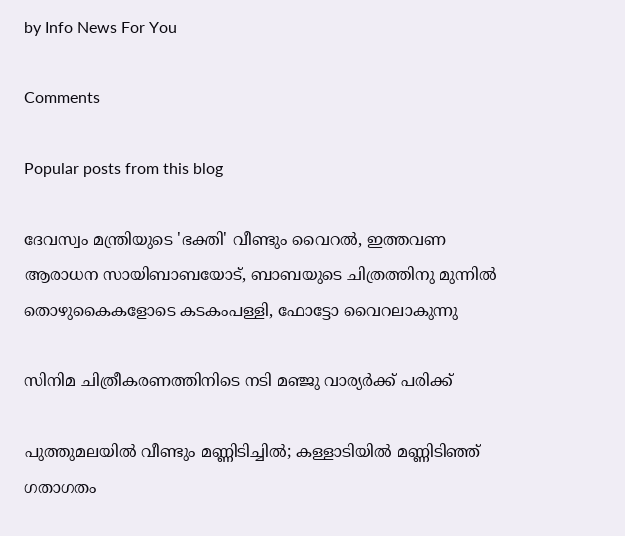by Info News For You

Comments

Popular posts from this blog

ദേവസ്വം മന്ത്രിയുടെ 'ഭക്തി' വീണ്ടും വൈറല്‍, ഇത്തവണ ആരാധന സായിബാബയോട്, ബാബയുടെ ചിത്രത്തിനു മുന്നില്‍ തൊഴുകൈകളോടെ കടകംപള്ളി, ഫോട്ടോ വൈറലാകുന്നു

സിനിമ ചിത്രീകരണത്തിനിടെ നടി മഞ്ജു വാര്യര്‍ക്ക് പരിക്ക്

പുത്തുമലയില്‍ വീണ്ടും മണ്ണിടിച്ചില്‍; കള്ളാടിയില്‍ മണ്ണിടിഞ്ഞ് ഗതാഗതം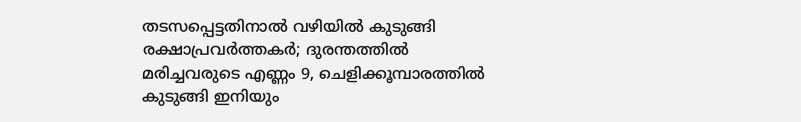തടസപ്പെട്ടതിനാല്‍ വഴിയില്‍ കുടുങ്ങി രക്ഷാപ്രവര്‍ത്തകര്‍; ദുരന്തത്തില്‍ മരിച്ചവരുടെ എണ്ണം 9, ചെളിക്കൂമ്പാരത്തില്‍ കുടുങ്ങി ഇനിയും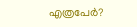എത്രപേര്‍?